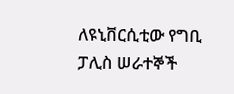ለዩኒቨርሲቲው የግቢ ፓሊስ ሠራተኞች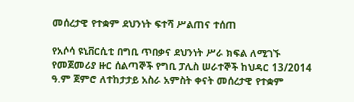መሰረታዊ የተቋም ደህንነት ፍተሻ ሥልጠና ተሰጠ

የአሶሳ ዩኒቨርሲቲ በግቢ ጥበቃና ደህንነት ሥራ ክፍል ለሚገኙ የመጀመሪያ ዙር ሰልጣኞች የግቢ ፓሊስ ሠራተኞች ከህዳር 13/2014 ዓ.ም ጀምሮ ለተከታታይ አስራ አምስት ቀናት መሰረታዊ የተቋም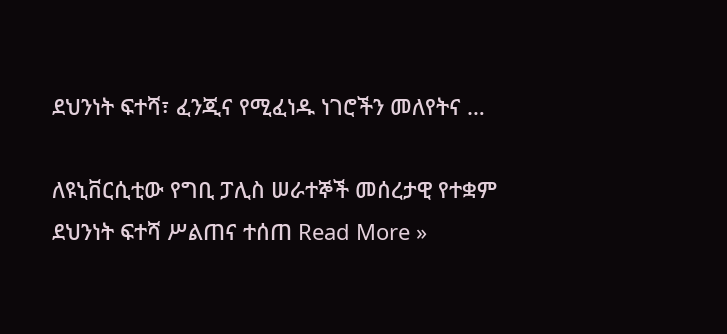ደህንነት ፍተሻ፣ ፈንጂና የሚፈነዱ ነገሮችን መለየትና …

ለዩኒቨርሲቲው የግቢ ፓሊስ ሠራተኞች መሰረታዊ የተቋም ደህንነት ፍተሻ ሥልጠና ተሰጠ Read More »